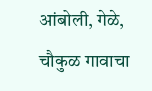आंबोली, गेळे, चौकुळ गावाचा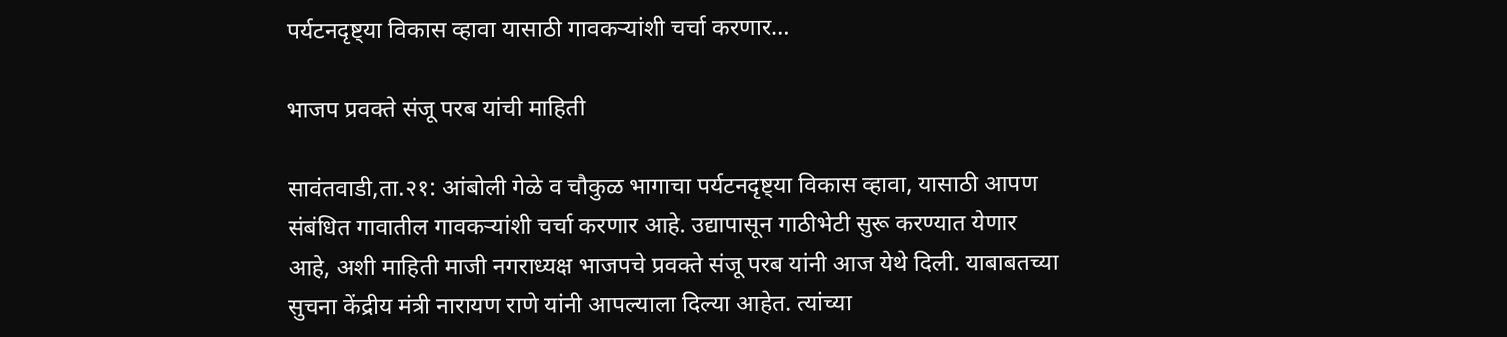पर्यटनदृष्ट्या विकास व्हावा यासाठी गावकऱ्यांशी चर्चा करणार…

भाजप प्रवक्ते संजू परब यांची माहिती

सावंतवाडी,ता.२१: आंबोली गेळे व चौकुळ भागाचा पर्यटनदृष्ट्या विकास व्हावा, यासाठी आपण संबंधित गावातील गावकऱ्यांशी चर्चा करणार आहे. उद्यापासून गाठीभेटी सुरू करण्यात येणार आहे, अशी माहिती माजी नगराध्यक्ष भाजपचे प्रवक्ते संजू परब यांनी आज येथे दिली. याबाबतच्या सुचना केंद्रीय मंत्री नारायण राणे यांनी आपल्याला दिल्या आहेत. त्यांच्या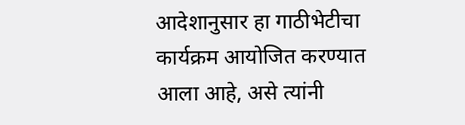आदेशानुसार हा गाठीभेटीचा कार्यक्रम आयोजित करण्यात आला आहे, असे त्यांनी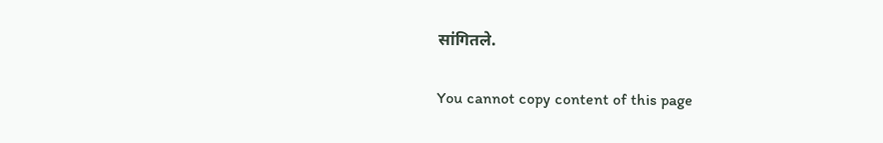सांगितले.

You cannot copy content of this page